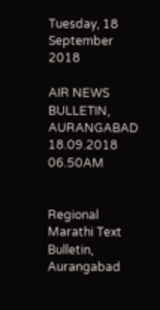Tuesday, 18 September 2018

AIR NEWS BULLETIN, AURANGABAD 18.09.2018 06.50AM


Regional Marathi Text Bulletin, Aurangabad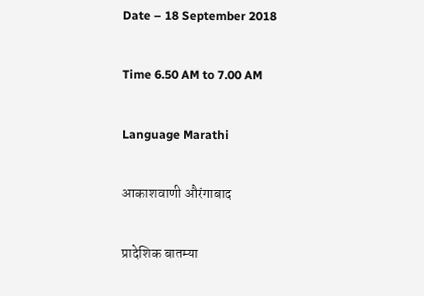Date – 18 September 2018

Time 6.50 AM to 7.00 AM

Language Marathi

आकाशवाणी औरंगाबाद

प्रादेशिक बातम्या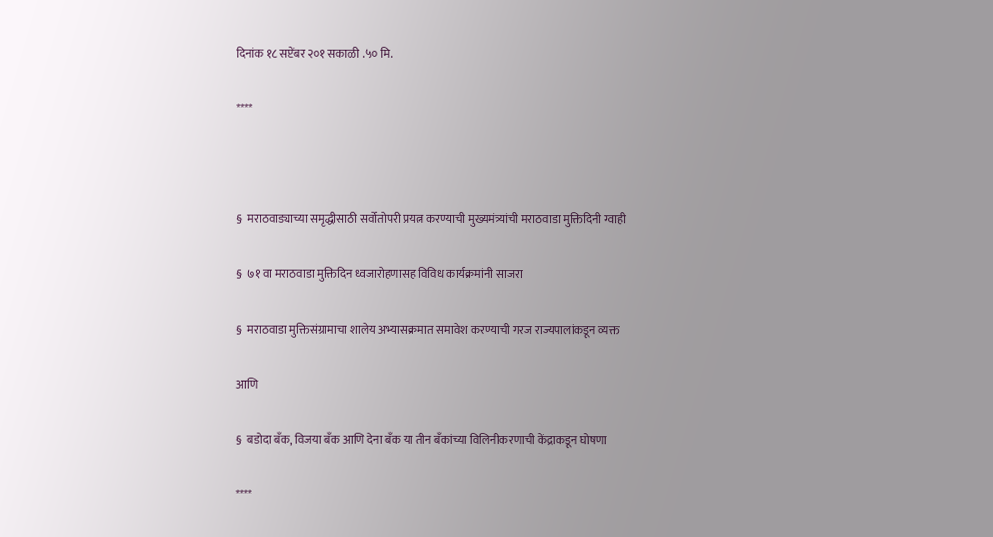दिनांक १८ सप्टेंबर २०१ सकाळी .५० मि.

****



§  मराठवाड्याच्या समृद्धीसाठी सर्वोतोपरी प्रयत्न करण्याची मुख्यमंत्र्यांची मराठवाडा मुक्तिदिनी ग्वाही

§  ७१ वा मराठवाडा मुक्तिदिन ध्वजारोहणासह विविध कार्यक्रमांनी साजरा

§  मराठवाडा मुक्तिसंग्रामाचा शालेय अभ्यासक्रमात समावेश करण्याची गरज राज्यपालांकडून व्यक्त

आणि

§  बडोदा बँक, विजया बँक आणि देना बँक या तीन बँकांच्या विलिनीकरणाची केंद्राकडून घोषणा

****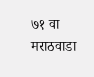७१ वा मराठवाडा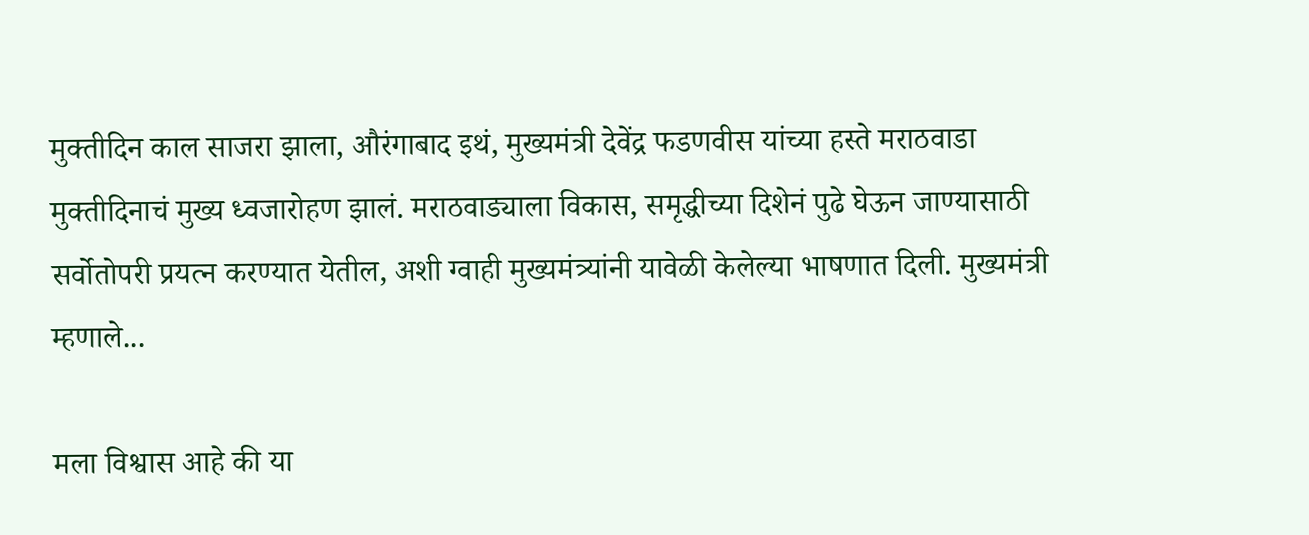मुक्तीदिन काल साजरा झाला, औरंगाबाद इथं, मुख्यमंत्री देवेंद्र फडणवीस यांच्या हस्ते मराठवाडा मुक्तीदिनाचं मुख्य ध्वजारोहण झालं. मराठवाड्याला विकास, समृद्धीच्या दिशेनं पुढे घेऊन जाण्यासाठी सर्वोतोपरी प्रयत्न करण्यात येतील, अशी ग्वाही मुख्यमंत्र्यांनी यावेळी केलेल्या भाषणात दिली. मुख्यमंत्री म्हणाले...

मला विश्वास आहे की या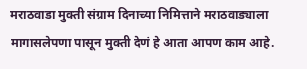मराठवाडा मुक्ती संग्राम दिनाच्या निमित्ताने मराठवाड्याला मागासलेपणा पासून मुक्ती देणं हे आता आपण काम आहे.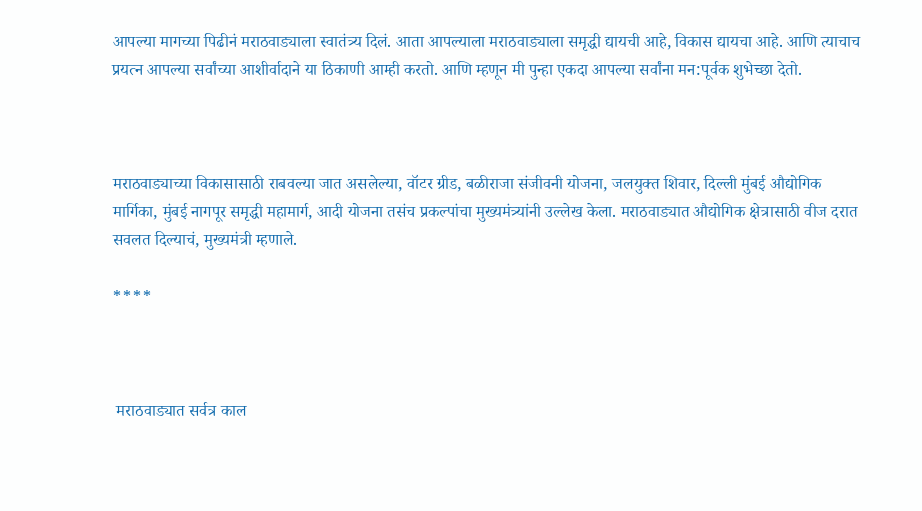आपल्या मागच्या पिढीनं मराठवाड्याला स्वातंत्र्य दिलं. आता आपल्याला मराठवाड्याला समृद्धी द्यायची आहे, विकास द्यायचा आहे. आणि त्याचाच प्रयत्न आपल्या सर्वांच्या आशीर्वादाने या ठिकाणी आम्ही करतो. आणि म्हणून मी पुन्हा एकदा आपल्या सर्वांना मन:पूर्वक शुभेच्छा देतो.



मराठवाड्याच्या विकासासाठी राबवल्या जात असलेल्या, वॉटर ग्रीड, बळीराजा संजीवनी योजना, जलयुक्त शिवार, दिल्ली मुंबई औद्योगिक मार्गिका, मुंबई नागपूर समृद्धी महामार्ग, आदी योजना तसंच प्रकल्पांचा मुख्यमंत्र्यांनी उल्लेख केला. मराठवाड्यात औद्योगिक क्षेत्रासाठी वीज दरात सवलत दिल्याचं, मुख्यमंत्री म्हणाले.

****



 मराठवाड्यात सर्वत्र काल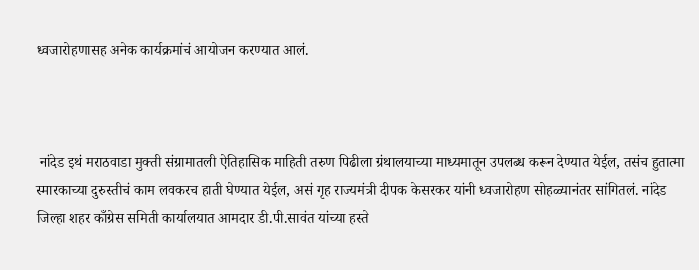ध्वजारोहणासह अनेक कार्यक्रमांचं आयोजन करण्यात आलं.



 नांदेड इथं मराठवाडा मुक्ती संग्रामातली ऐतिहासिक माहिती तरुण पिढीला ग्रंथालयाच्या माध्यमातून उपलब्ध करून देण्यात येईल, तसंच हुतात्मा स्मारकाच्या दुरुस्तीचं काम लवकरच हाती घेण्यात येईल, असं गृह राज्यमंत्री दीपक केसरकर यांनी ध्वजारोहण सोहळ्यानंतर सांगितलं. नांदेड जिल्हा शहर काँग्रेस समिती कार्यालयात आमदार डी.पी.सावंत यांच्या हस्ते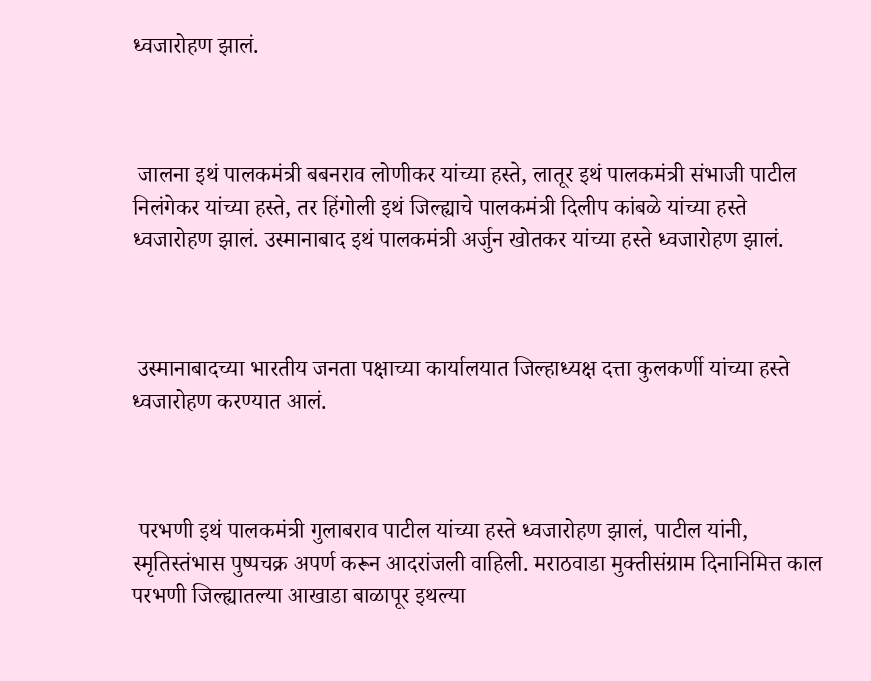ध्वजारोहण झालं.



 जालना इथं पालकमंत्री बबनराव लोणीकर यांच्या हस्ते, लातूर इथं पालकमंत्री संभाजी पाटील निलंगेकर यांच्या हस्ते, तर हिंगोली इथं जिल्ह्याचे पालकमंत्री दिलीप कांबळे यांच्या हस्ते  ध्वजारोहण झालं. उस्मानाबाद इथं पालकमंत्री अर्जुन खोतकर यांच्या हस्ते ध्वजारोहण झालं.



 उस्मानाबादच्या भारतीय जनता पक्षाच्या कार्यालयात जिल्हाध्यक्ष दत्ता कुलकर्णी यांच्या हस्ते ध्वजारोहण करण्यात आलं.



 परभणी इथं पालकमंत्री गुलाबराव पाटील यांच्या हस्ते ध्वजारोहण झालं, पाटील यांनी, स्मृतिस्तंभास पुष्पचक्र अपर्ण करून आदरांजली वाहिली. मराठवाडा मुक्तीसंग्राम दिनानिमित्त काल परभणी जिल्ह्यातल्या आखाडा बाळापूर इथल्या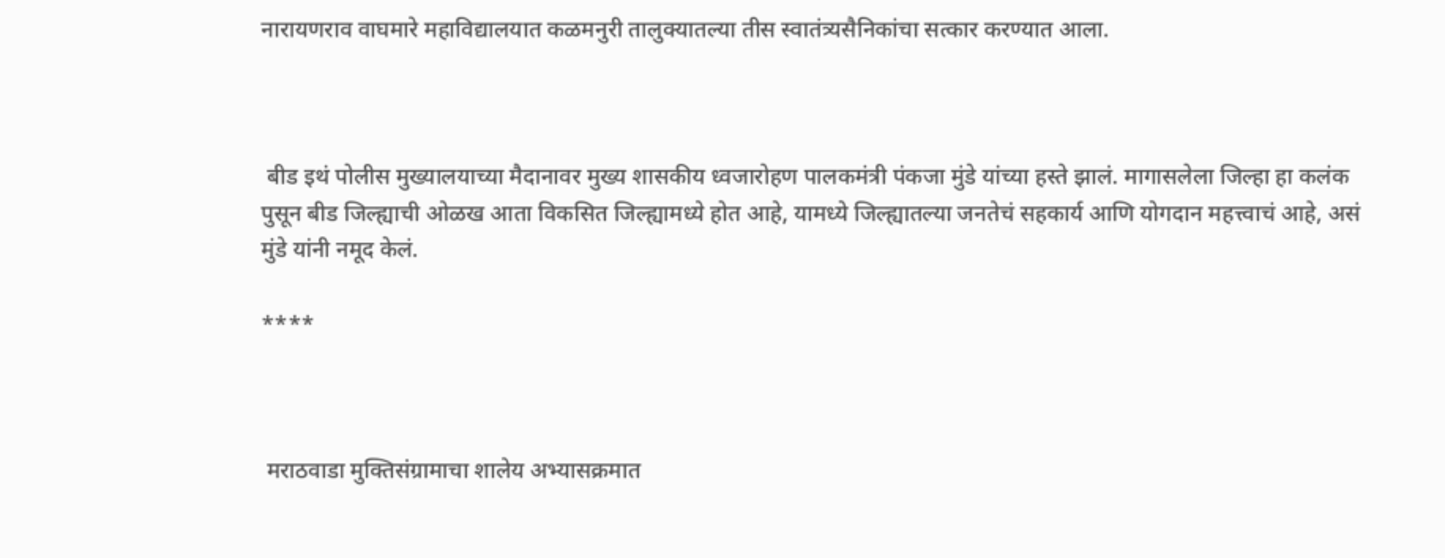नारायणराव वाघमारे महाविद्यालयात कळमनुरी तालुक्यातल्या तीस स्वातंत्र्यसैनिकांचा सत्कार करण्यात आला.



 बीड इथं पोलीस मुख्यालयाच्या मैदानावर मुख्य शासकीय ध्वजारोहण पालकमंत्री पंकजा मुंडे यांच्या हस्ते झालं. मागासलेला जिल्हा हा कलंक पुसून बीड जिल्ह्याची ओळख आता विकसित जिल्ह्यामध्ये होत आहे, यामध्ये जिल्ह्यातल्या जनतेचं सहकार्य आणि योगदान महत्त्वाचं आहे, असं  मुंडे यांनी नमूद केलं.

****



 मराठवाडा मुक्तिसंग्रामाचा शालेय अभ्यासक्रमात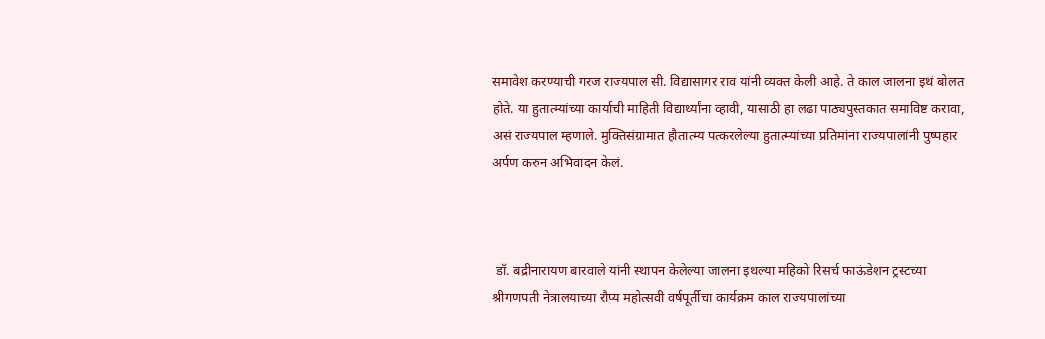समावेश करण्याची गरज राज्यपाल सी. विद्यासागर राव यांनी व्यक्त केली आहे. ते काल जालना इथं बोलत होते. या हुतात्म्यांच्या कार्याची माहिती विद्यार्थ्यांना व्हावी, यासाठी हा लढा पाठ्यपुस्तकात समाविष्ट करावा, असं राज्यपाल म्हणाले. मुक्तिसंग्रामात हौतात्म्य पत्करलेल्या हुतात्म्यांच्या प्रतिमांना राज्यपालांनी पुष्पहार अर्पण करुन अभिवादन केलं.



 डॉ. बद्रीनारायण बारवाले यांनी स्थापन केलेल्या जालना इथल्या महिको रिसर्च फाऊंडेशन ट्रस्टच्या श्रीगणपती नेत्रालयाच्या रौप्य महोत्सवी वर्षपूर्तीचा कार्यक्रम काल राज्यपालांच्या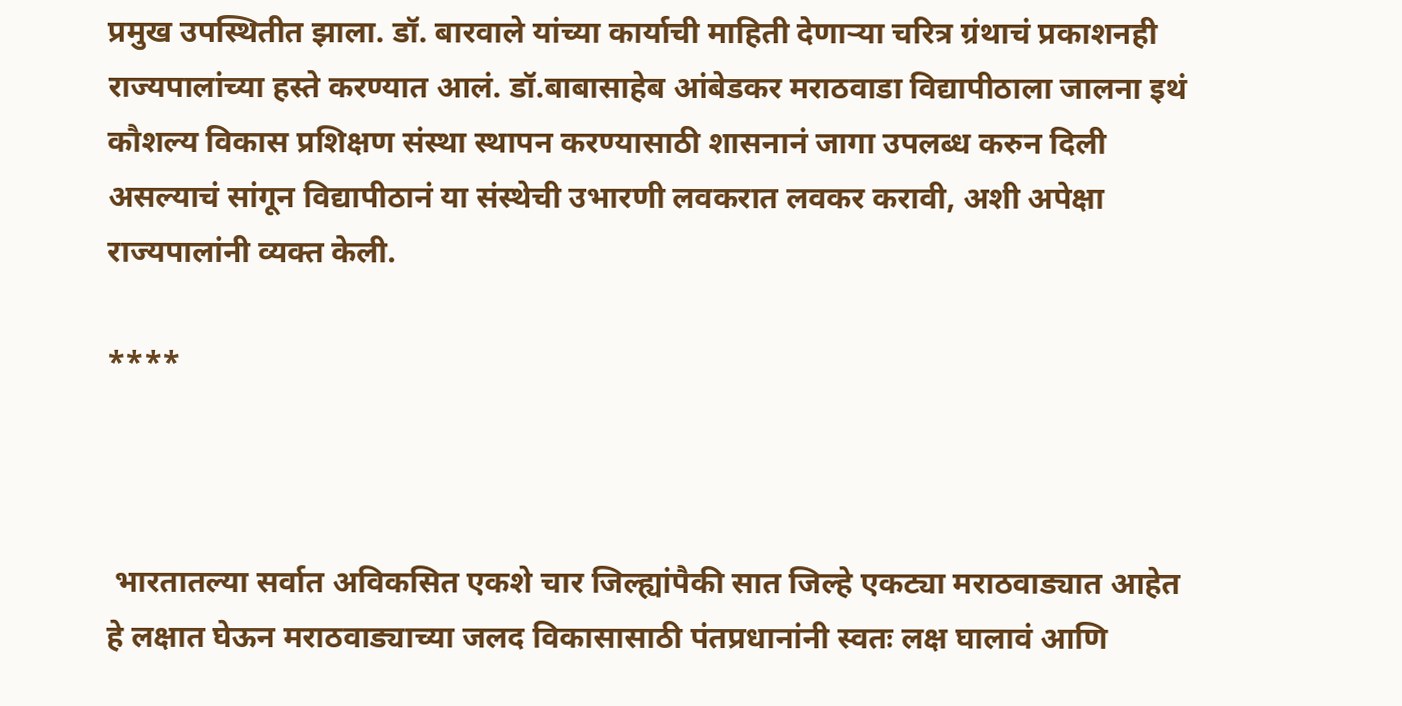प्रमुख उपस्थितीत झाला. डॉ. बारवाले यांच्या कार्याची माहिती देणाऱ्या चरित्र ग्रंथाचं प्रकाशनही राज्यपालांच्या हस्ते करण्यात आलं. डॉ.बाबासाहेब आंबेडकर मराठवाडा विद्यापीठाला जालना इथं कौशल्य विकास प्रशिक्षण संस्था स्थापन करण्यासाठी शासनानं जागा उपलब्ध करुन दिली असल्याचं सांगून विद्यापीठानं या संस्थेची उभारणी लवकरात लवकर करावी, अशी अपेक्षा राज्यपालांनी व्यक्त केली.

****



 भारतातल्या सर्वात अविकसित एकशे चार जिल्ह्यांपैकी सात जिल्हे एकट्या मराठवाड्यात आहेत हे लक्षात घेऊन मराठवाड्याच्या जलद विकासासाठी पंतप्रधानांनी स्वतः लक्ष घालावं आणि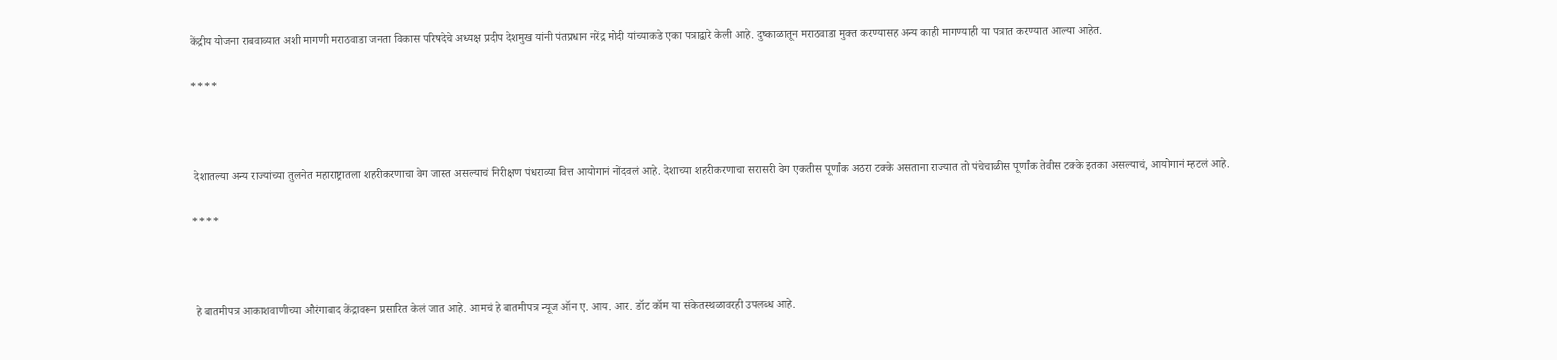केंद्रीय योजना राबवाव्यात अशी मागणी मराठवाडा जनता विकास परिषदेचे अध्यक्ष प्रदीप देशमुख यांनी पंतप्रधान नरेंद्र मोदी यांच्याकडे एका पत्राद्वारे केली आहे. दुष्काळातून मराठवाडा मुक्त करण्यासह अन्य काही मागण्याही या पत्रात करण्यात आल्या आहेत.

****



 देशातल्या अन्य राज्यांच्या तुलनेत महाराष्ट्रातला शहरीकरणाचा वेग जास्त असल्याचं निरीक्षण पंधराव्या वित्त आयोगानं नोंदवलं आहे. देशाच्या शहरीकरणाचा सरासरी वेग एकतीस पूर्णांक अठरा टक्के असताना राज्यात तो पंचेचाळीस पूर्णांक तेवीस टक्के इतका असल्याचं, आयोगानं म्हटलं आहे.

****



 हे बातमीपत्र आकाशवाणीच्या औरंगाबाद केंद्रावरून प्रसारित केलं जात आहे. आमचं हे बातमीपत्र न्यूज ऑन ए. आय. आर. डॉट कॉम या संकेतस्थळावरही उपलब्ध आहे.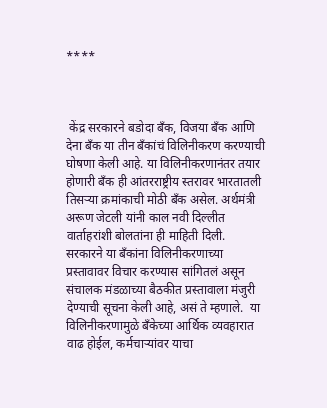****



 केंद्र सरकारने बडोदा बँक, विजया बँक आणि देना बँक या तीन बँकांचं विलिनीकरण करण्याची घोषणा केली आहे. या विलिनीकरणानंतर तयार होणारी बँक ही आंतरराष्ट्रीय स्तरावर भारतातली तिसऱ्या क्रमांकाची मोठी बँक असेल. अर्थमंत्री अरूण जेटली यांनी काल नवी दिल्लीत वार्ताहरांशी बोलतांना ही माहिती दिली. सरकारने या बँकांना विलिनीकरणाच्या प्रस्‍तावावर विचार करण्यास सांगितलं असून संचालक मंडळाच्या बैठकीत प्रस्तावाला मंजुरी देण्याची सूचना केली आहे, असं ते म्हणाले.  या विलिनीकरणामुळे बँकेच्या आर्थिक व्यवहारात वाढ होईल, कर्मचाऱ्यांवर याचा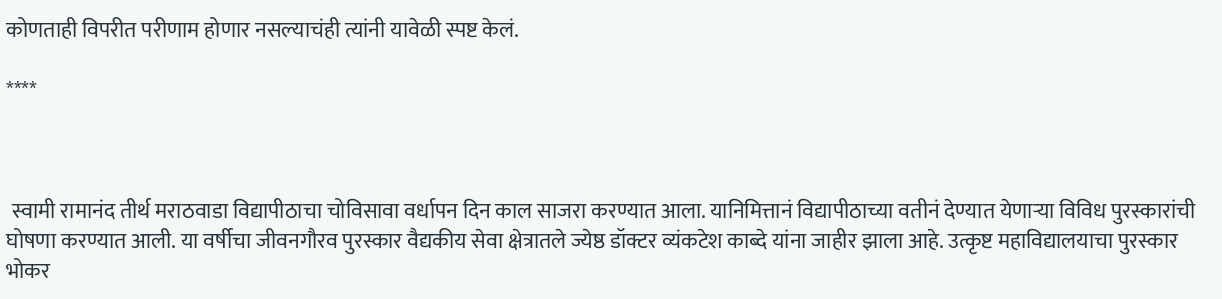कोणताही विपरीत परीणाम होणार नसल्याचंही त्यांनी यावेळी स्पष्ट केलं.

****



 स्वामी रामानंद तीर्थ मराठवाडा विद्यापीठाचा चोविसावा वर्धापन दिन काल साजरा करण्यात आला. यानिमित्तानं विद्यापीठाच्या वतीनं देण्यात येणाऱ्या विविध पुरस्कारांची घोषणा करण्यात आली. या वर्षीचा जीवनगौरव पुरस्कार वैद्यकीय सेवा क्षेत्रातले ज्येष्ठ डॉक्टर व्यंकटेश काब्दे यांना जाहीर झाला आहे. उत्कृष्ट महाविद्यालयाचा पुरस्कार भोकर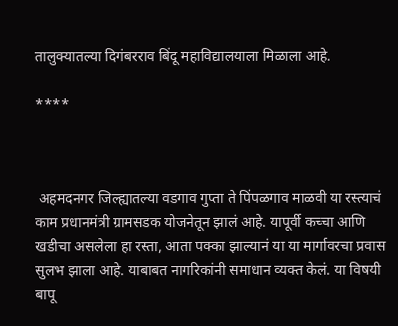तालुक्यातल्या दिगंबरराव बिंदू महाविद्यालयाला मिळाला आहे.

****



 अहमदनगर जिल्ह्यातल्या वडगाव गुप्ता ते पिंपळगाव माळवी या रस्त्याचं काम प्रधानमंत्री ग्रामसडक योजनेतून झालं आहे. यापूर्वी कच्चा आणि खडीचा असलेला हा रस्ता, आता पक्का झाल्यानं या या मार्गावरचा प्रवास सुलभ झाला आहे. याबाबत नागरिकांनी समाधान व्यक्त केलं. या विषयी बापू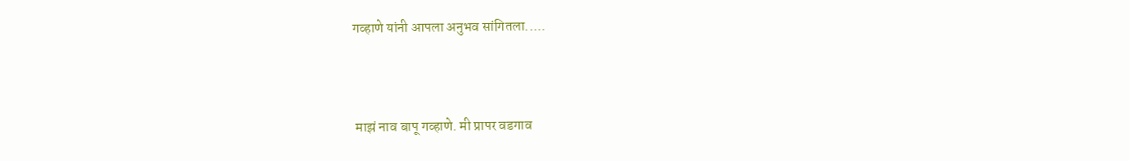गव्हाणे यांनी आपला अनुभव सांगितला.....



 माझं नाव बापू गव्हाणे. मी प्रापर वडगाव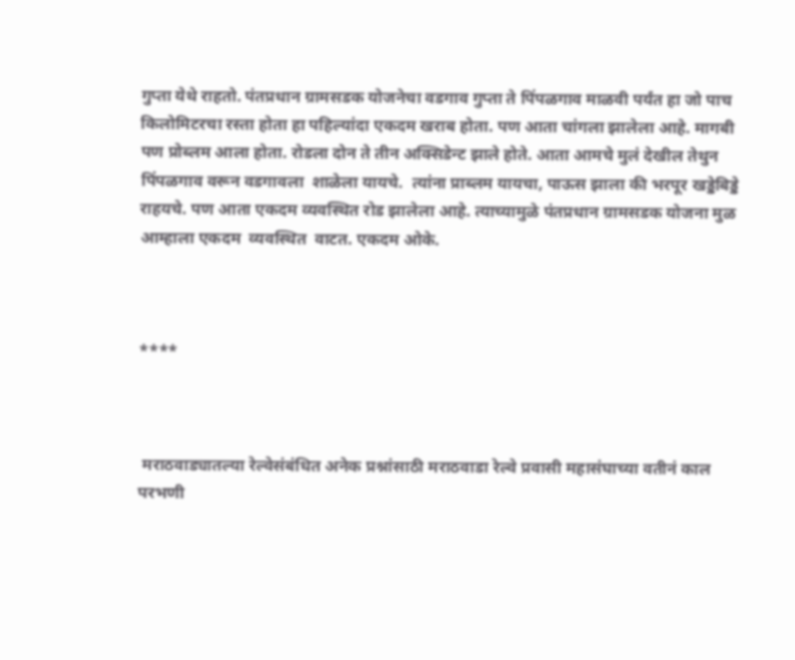गुप्ता येथे राहतो. पंतप्रधान ग्रामसडक योजनेचा वडगाव गुप्ता ते पिंपळगाव माळवी पर्यंत हा जो पाच किलोमिटरचा रस्ता होता हा पहिल्यांदा एकदम खराब होता. पण आता चांगला झालेला आहे. मागबी पण प्रोब्लम आला होता. रोडला दोन ते तीन अक्सिडेन्ट झाले होते. आता आमचे मुलं देखील तेथुन पिंपळगाव वरून वडगावला  शाळेला यायचे.  त्यांना प्राब्लम यायचा, पाऊस झाला की भरपूर खड्डेबिड्डे राहयचे. पण आता एकदम व्यवस्थित रोड झालेला आहे. त्याच्यामुळे पंतप्रधान ग्रामसडक योजना मुळ आम्हाला एकदम  व्यवस्थित  वाटत. एकदम ओके.



****



 मराठवाड्यातल्या रेल्वेसंबंधित अनेक प्रश्नांसाठी मराठवाडा रेल्वे प्रवासी महासंघाच्या वतीनं काल परभणी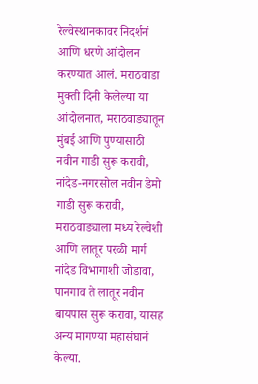रेल्वेस्थानकावर निदर्शनं आणि धरणे आंदोलन करण्यात आलं. मराठवाडा मुक्ती दिनी केलेल्या या आंदोलनात, मराठवाड्यातून मुंबई आणि पुण्यासाठी नवीन गाडी सुरू करावी, नांदेड-नगरसोल नवीन डेमो गाडी सुरू करावी, मराठवाड्याला मध्य रेल्वेशी आणि लातूर परळी मार्ग नांदेड विभागाशी जोडावा, पानगाव ते लातूर नवीन बायपास सुरू करावा, यासह अन्य मागण्या महासंघानं केल्या.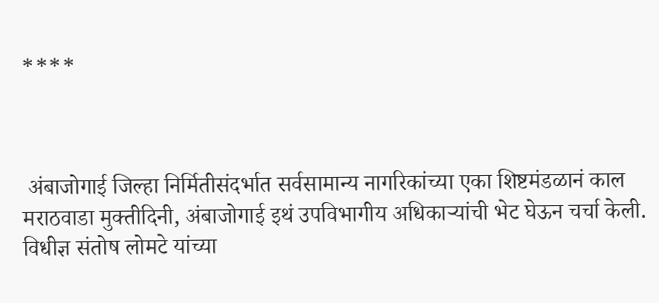****



 अंबाजोगाई जिल्हा निर्मितीसंदर्भात सर्वसामान्य नागरिकांच्या एका शिष्टमंडळानं काल मराठवाडा मुक्तीदिनी, अंबाजोगाई इथं उपविभागीय अधिकाऱ्यांची भेट घेऊन चर्चा केली. विधीज्ञ संतोष लोमटे यांच्या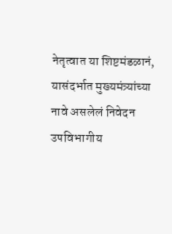नेतृत्वात या शिष्टमंडळानं, यासंदर्भात मुख्यमंत्र्यांच्या नावे असलेलं निवेदन उपविभागीय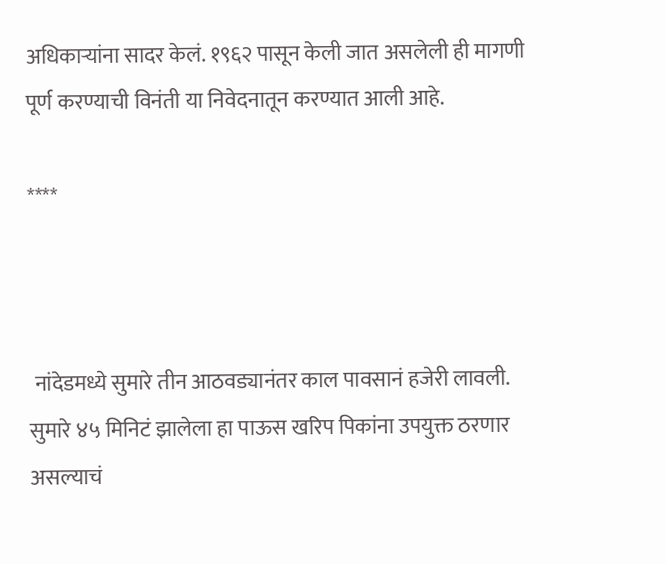अधिकाऱ्यांना सादर केलं. १९६२ पासून केली जात असलेली ही मागणी पूर्ण करण्याची विनंती या निवेदनातून करण्यात आली आहे.

****



 नांदेडमध्ये सुमारे तीन आठवड्यानंतर काल पावसानं हजेरी लावली. सुमारे ४५ मिनिटं झालेला हा पाऊस खरिप पिकांना उपयुक्त ठरणार असल्याचं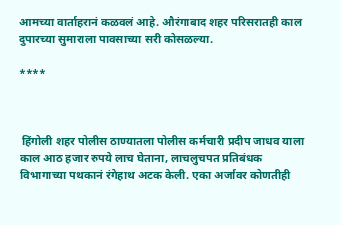आमच्या वार्ताहरानं कळवलं आहे. औरंगाबाद शहर परिसरातही काल दुपारच्या सुमाराला पावसाच्या सरी कोसळल्या.

****



 हिंगोली शहर पोलीस ठाण्यातला पोलीस कर्मचारी प्रदीप जाधव याला काल आठ हजार रुपये लाच घेताना, लाचलुचपत प्रतिबंधक विभागाच्या पथकानं रंगेहाथ अटक केली. एका अर्जावर कोणतीही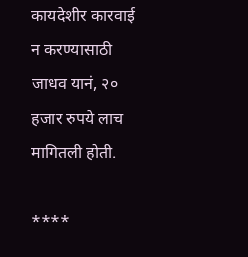कायदेशीर कारवाई न करण्यासाठी जाधव यानं, २० हजार रुपये लाच मागितली होती.

****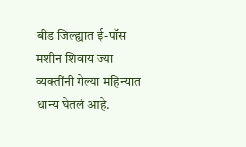बीड जिल्ह्यात ई-पॉस मशीन शिवाय ज्या व्यक्तींनी गेल्या महिन्यात धान्य घेतलं आहे.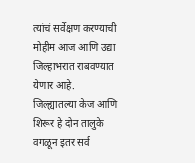त्यांचं सर्वेक्षण करण्याची मोहीम आज आणि उद्या जिल्हाभरात राबवण्यात येणार आहे. जिल्ह्यातल्या केज आणि शिरूर हे दोन तालुके वगळून इतर सर्व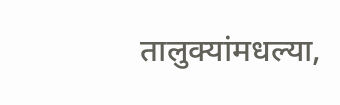तालुक्यांमधल्या,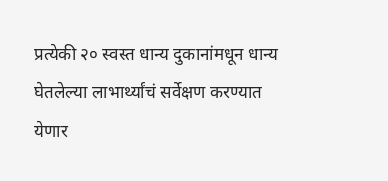प्रत्येकी २० स्वस्त धान्य दुकानांमधून धान्य घेतलेल्या लाभार्थ्यांचं सर्वेक्षण करण्यात येणार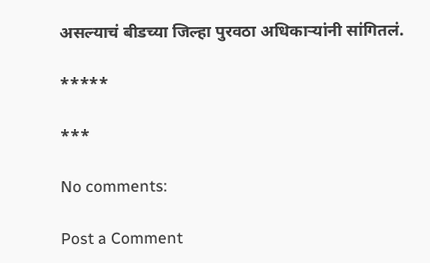असल्याचं बीडच्या जिल्हा पुरवठा अधिकाऱ्यांनी सांगितलं.

*****

***

No comments:

Post a Comment